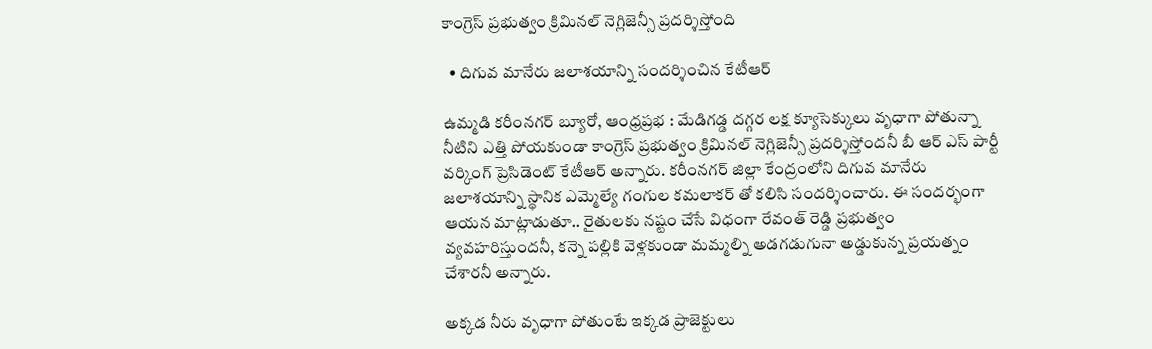కాంగ్రెస్ ప్రభుత్వం క్రిమినల్ నెగ్లిజెన్సీ ప్రదర్శిస్తోంది‌

  • దిగువ మానేరు జలాశయాన్ని సందర్శించిన కేటీఆర్

ఉమ్మడి కరీంనగర్ బ్యూరో, ఆంధ్రప్రభ : మేడిగడ్డ దగ్గర లక్ష క్యూసెక్కులు వృధాగా పోతున్నా నీటిని ఎత్తి పోయకుండా కాంగ్రెస్ ప్రభుత్వం క్రిమినల్ నెగ్లిజెన్సీ ప్రదర్శిస్తోందనీ బీ ఆర్ ఎస్ పార్టీ వర్కింగ్ ప్రెసిడెంట్ కేటీఆర్ అన్నారు. కరీంనగర్ జిల్లా కేంద్రంలోని దిగువ మానేరు జలాశయాన్ని స్థానిక ఎమ్మెల్యే గంగుల కమలాకర్ తో కలిసి సందర్శించారు. ఈ సందర్భంగా ఆయన మాట్లాడుతూ.. రైతులకు నష్టం చేసే విధంగా రేవంత్ రెడ్డి ప్రభుత్వం వ్యవహరిస్తుందనీ, కన్నె పల్లికి వెళ్లకుండా మమ్మల్ని అడగడుగునా అడ్డుకున్న ప్రయత్నం చేశారనీ అన్నారు.

అక్కడ నీరు వృధాగా పోతుంటే ఇక్కడ ప్రాజెక్టులు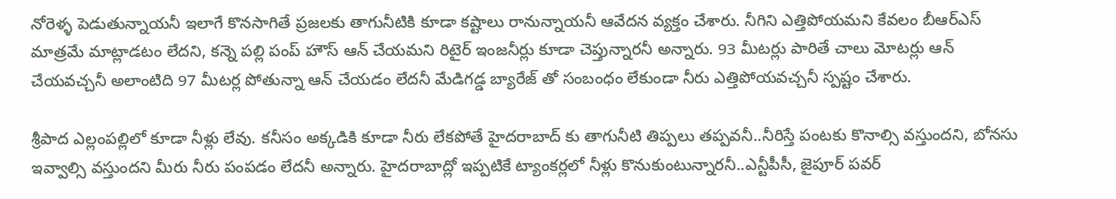నోరెళ్ళ పెడుతున్నాయనీ ఇలాగే కొనసాగితే ప్రజలకు తాగునీటికి కూడా కష్టాలు రానున్నాయనీ ఆవేదన వ్యక్తం చేశారు. నీగిని ఎత్తిపోయమని కేవలం బీఆర్ఎస్ మాత్రమే మాట్లాడటం లేదని, కన్నె పల్లి పంప్ హౌస్ ఆన్ చేయమని రిటైర్ ఇంజనీర్లు కూడా చెప్తున్నారనీ అన్నారు. 93 మీటర్లు పారితే చాలు మోటర్లు ఆన్ చేయవచ్చనీ అలాంటిది 97 మీటర్ల పోతున్నా ఆన్ చేయడం లేదనీ మేడిగడ్డ బ్యారేజ్ తో సంబంధం లేకుండా నీరు ఎత్తిపోయవచ్చనీ స్పష్టం చేశారు.

శ్రీపాద ఎల్లంపల్లిలో కూడా నీళ్లు లేవు. కనీసం అక్కడికి కూడా నీరు లేకపోతే హైదరాబాద్ కు తాగునీటి తిప్పలు తప్పవనీ..నీరిస్తే పంటకు కొనాల్సి వస్తుందని, బోనసు ఇవ్వాల్సి వస్తుందని మీరు నీరు పంపడం లేదనీ అన్నారు. హైదరాబాద్లో ఇప్పటికే ట్యాంకర్లలో నీళ్లు కొనుకుంటున్నారనీ..ఎన్టీపీసీ, జైపూర్ పవర్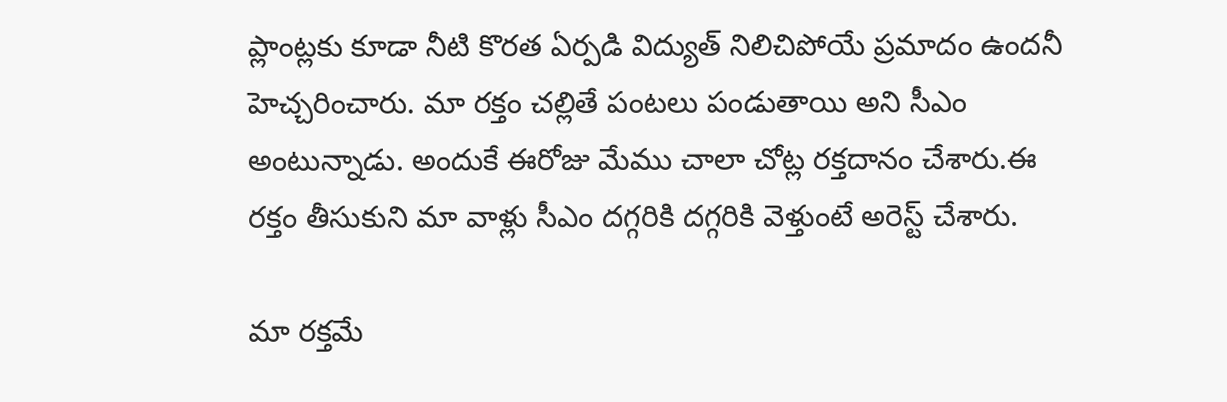ప్లాంట్లకు కూడా నీటి కొరత ఏర్పడి విద్యుత్ నిలిచిపోయే ప్రమాదం ఉందనీ హెచ్చరించారు. మా రక్తం చల్లితే పంటలు పండుతాయి అని సీఎం అంటున్నాడు. అందుకే ఈరోజు మేము చాలా చోట్ల రక్తదానం చేశారు.ఈ రక్తం తీసుకుని మా వాళ్లు సీఎం దగ్గరికి దగ్గరికి వెళ్తుంటే అరెస్ట్ చేశారు.

మా రక్తమే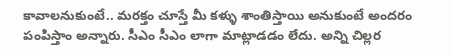కావాలనుకుంటే.. మరక్తం చూస్తే మీ కళ్ళు శాంతిస్తాయి అనుకుంటే అందరం పంపిస్తాం అన్నారు. సీఎం సీఎం లాగా మాట్లాడడం లేదు. అన్ని చిల్లర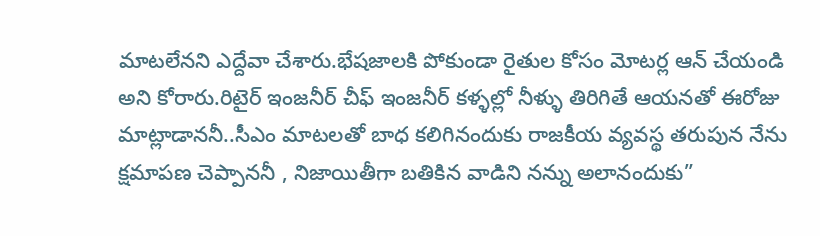మాటలేనని ఎద్దేవా చేశారు.భేషజాలకి పోకుండా రైతుల కోసం మోటర్ల ఆన్ చేయండి అని కోరారు.రిటైర్ ఇంజనీర్ చీఫ్ ఇంజనీర్ కళ్ళల్లో నీళ్ళు తిరిగితే ఆయనతో ఈరోజు మాట్లాడాననీ..సీఎం మాటలతో బాధ కలిగినందుకు రాజకీయ వ్యవస్థ తరుపున నేను క్షమాపణ చెప్పాననీ , నిజాయితీగా బతికిన వాడిని నన్ను అలానందుకు”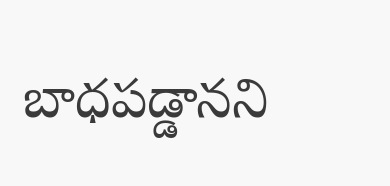బాధపడ్డానని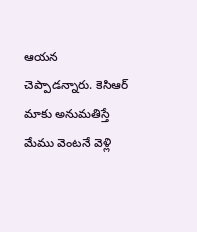ఆయన చెప్పాడన్నారు. కెసిఆర్ మాకు అనుమతిస్తే మేము వెంటనే వెళ్లి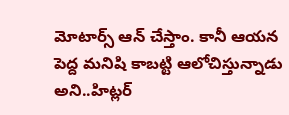మోటార్స్ ఆన్ చేస్తాం. కానీ ఆయన పెద్ద మనిషి కాబట్టి ఆలోచిస్తున్నాడు అని..హిట్లర్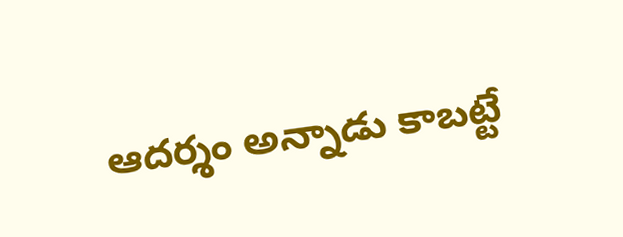ఆదర్శం అన్నాడు కాబట్టే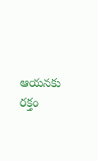ఆయనకు రక్తం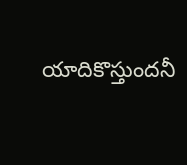యాదికొస్తుందనీ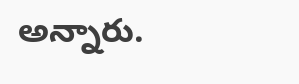అన్నారు.